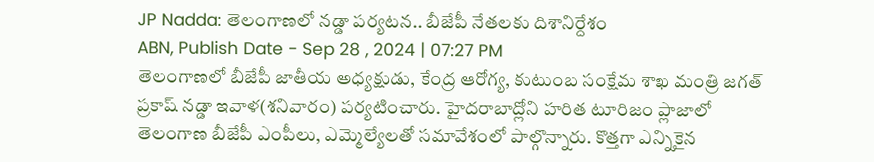JP Nadda: తెలంగాణలో నడ్డా పర్యటన.. బీజేపీ నేతలకు దిశానిర్దేశం
ABN, Publish Date - Sep 28 , 2024 | 07:27 PM
తెలంగాణలో బీజేపీ జాతీయ అధ్యక్షుడు, కేంద్ర ఆరోగ్య, కుటుంబ సంక్షేమ శాఖ మంత్రి జగత్ ప్రకాష్ నడ్డా ఇవాళ(శనివారం) పర్యటించారు. హైదరాబాద్లోని హరిత టూరిజం ప్లాజాలో తెలంగాణ బీజేపీ ఎంపీలు, ఎమ్మెల్యేలతో సమావేశంలో పాల్గొన్నారు. కొత్తగా ఎన్నికైన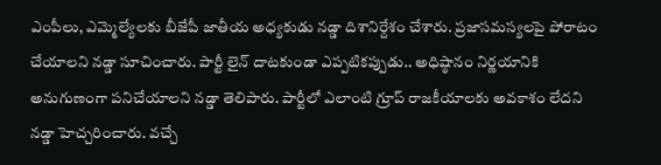ఎంపీలు, ఎమ్మెల్యేలకు బీజేపీ జాతీయ అధ్యకుడు నడ్డా దిశానిర్దేశం చేశారు. ప్రజాసమస్యలపై పోరాటం చేయాలని నడ్డా సూచించారు. పార్టీ లైన్ దాటకుండా ఎప్పటికప్పుడు.. అధిష్ఠానం నిర్ణయానికి అనుగుణంగా పనిచేయాలని నడ్డా తెలిపారు. పార్టీలో ఎలాంటి గ్రూప్ రాజకీయాలకు అవకాశం లేదని నడ్డా హెచ్చరించారు. వచ్చే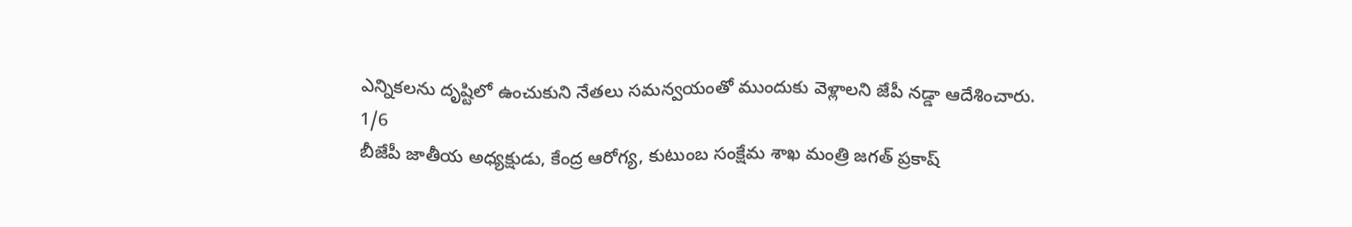ఎన్నికలను దృష్టిలో ఉంచుకుని నేతలు సమన్వయంతో ముందుకు వెళ్లాలని జేపీ నడ్డా ఆదేశించారు.
1/6
బీజేపీ జాతీయ అధ్యక్షుడు, కేంద్ర ఆరోగ్య, కుటుంబ సంక్షేమ శాఖ మంత్రి జగత్ ప్రకాష్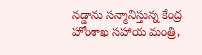నడ్డాను సన్మానిస్తున్న కేంద్ర హోంశాఖ సహాయ మంత్రి,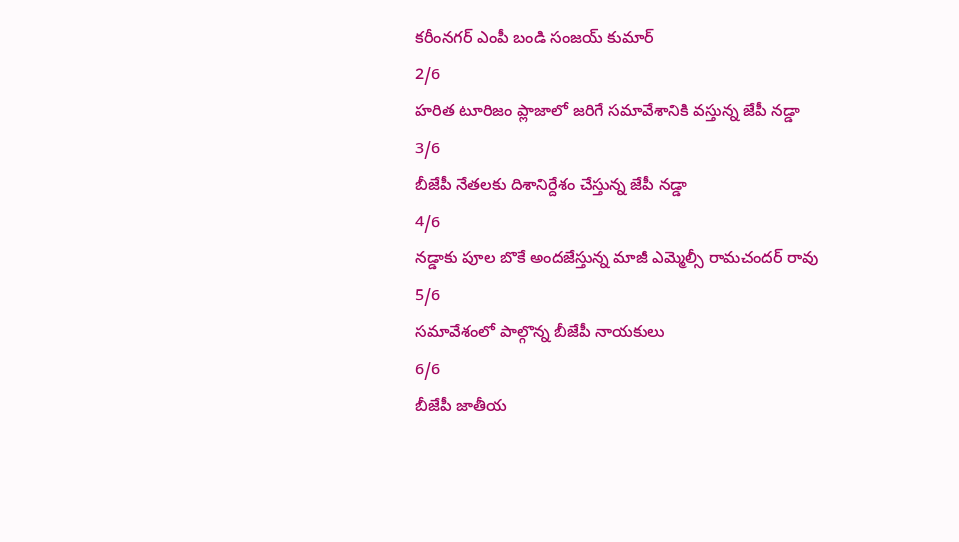కరీంనగర్ ఎంపీ బండి సంజయ్ కుమార్
2/6
హరిత టూరిజం ప్లాజాలో జరిగే సమావేశానికి వస్తున్న జేపీ నడ్డా
3/6
బీజేపీ నేతలకు దిశానిర్దేశం చేస్తున్న జేపీ నడ్డా
4/6
నడ్డాకు పూల బొకే అందజేస్తున్న మాజీ ఎమ్మెల్సీ రామచందర్ రావు
5/6
సమావేశంలో పాల్గొన్న బీజేపీ నాయకులు
6/6
బీజేపీ జాతీయ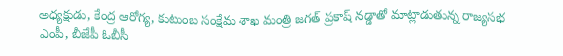అధ్యక్షుడు, కేంద్ర ఆరోగ్య, కుటుంబ సంక్షేమ శాఖ మంత్రి జగత్ ప్రకాష్ నడ్డాతో మాట్లాడుతున్న రాజ్యసభ ఎంపీ, బీజేపీ ఓబీసీ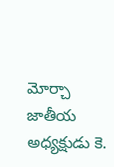మోర్చా జాతీయ అధ్యక్షుడు కె.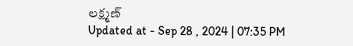లక్ష్మణ్
Updated at - Sep 28 , 2024 | 07:35 PM